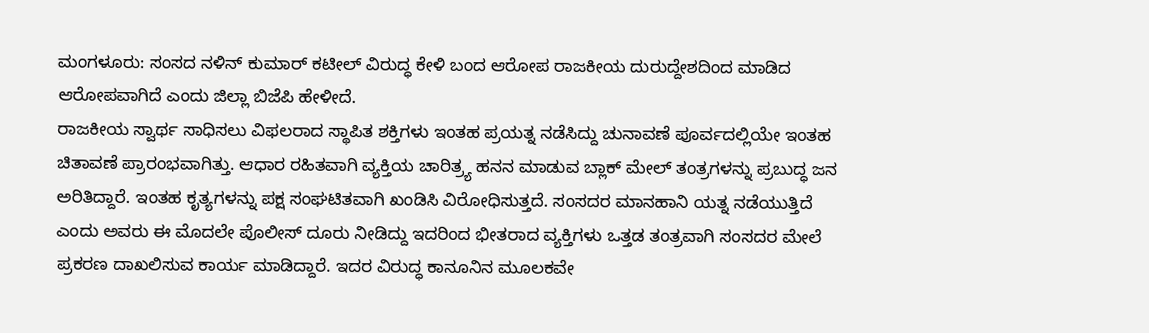ಮಂಗಳೂರು: ಸಂಸದ ನಳಿನ್ ಕುಮಾರ್ ಕಟೀಲ್ ವಿರುದ್ಧ ಕೇಳಿ ಬಂದ ಆರೋಪ ರಾಜಕೀಯ ದುರುದ್ದೇಶದಿಂದ ಮಾಡಿದ ಆರೋಪವಾಗಿದೆ ಎಂದು ಜಿಲ್ಲಾ ಬಿಜೆಪಿ ಹೇಳೀದೆ.
ರಾಜಕೀಯ ಸ್ವಾರ್ಥ ಸಾಧಿಸಲು ವಿಫಲರಾದ ಸ್ಥಾಪಿತ ಶಕ್ತಿಗಳು ಇಂತಹ ಪ್ರಯತ್ನ ನಡೆಸಿದ್ದು ಚುನಾವಣೆ ಪೂರ್ವದಲ್ಲಿಯೇ ಇಂತಹ ಚಿತಾವಣೆ ಪ್ರಾರಂಭವಾಗಿತ್ತು. ಆಧಾರ ರಹಿತವಾಗಿ ವ್ಯಕ್ತಿಯ ಚಾರಿತ್ರ್ಯ ಹನನ ಮಾಡುವ ಬ್ಲಾಕ್ ಮೇಲ್ ತಂತ್ರಗಳನ್ನು ಪ್ರಬುದ್ಧ ಜನ ಅರಿತಿದ್ದಾರೆ. ಇಂತಹ ಕೃತ್ಯಗಳನ್ನು ಪಕ್ಷ ಸಂಘಟಿತವಾಗಿ ಖಂಡಿಸಿ ವಿರೋಧಿಸುತ್ತದೆ. ಸಂಸದರ ಮಾನಹಾನಿ ಯತ್ನ ನಡೆಯುತ್ತಿದೆ ಎಂದು ಅವರು ಈ ಮೊದಲೇ ಪೊಲೀಸ್ ದೂರು ನೀಡಿದ್ದು ಇದರಿಂದ ಭೀತರಾದ ವ್ಯಕ್ತಿಗಳು ಒತ್ತಡ ತಂತ್ರವಾಗಿ ಸಂಸದರ ಮೇಲೆ ಪ್ರಕರಣ ದಾಖಲಿಸುವ ಕಾರ್ಯ ಮಾಡಿದ್ದಾರೆ. ಇದರ ವಿರುದ್ಧ ಕಾನೂನಿನ ಮೂಲಕವೇ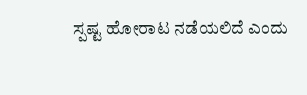ಸ್ಪಷ್ಟ ಹೋರಾಟ ನಡೆಯಲಿದೆ ಎಂದು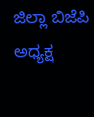ಜಿಲ್ಲಾ ಬಿಜೆಪಿ ಅಧ್ಯಕ್ಷ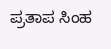ಪ್ರತಾಪ ಸಿಂಹ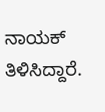ನಾಯಕ್ ತಿಳಿಸಿದ್ದಾರೆ.